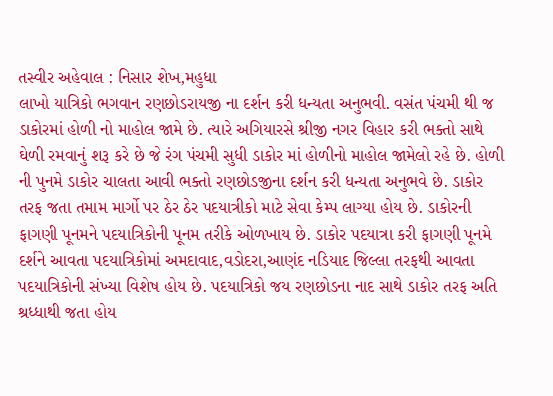તસ્વીર અહેવાલ : નિસાર શેખ,મહુધા
લાખો યાત્રિકો ભગવાન રણછોડરાયજી ના દર્શન કરી ધન્યતા અનુભવી. વસંત પંચમી થી જ ડાકોરમાં હોળી નો માહોલ જામે છે. ત્યારે અગિયારસે શ્રીજી નગર વિહાર કરી ભક્તો સાથે ઘેળી રમવાનું શરૂ કરે છે જે રંગ પંચમી સુધી ડાકોર માં હોળીનો માહોલ જામેલો રહે છે. હોળી ની પુનમે ડાકોર ચાલતા આવી ભક્તો રણછોડજીના દર્શન કરી ધન્યતા અનુભવે છે. ડાકોર તરફ જતા તમામ માર્ગો પર ઠેર ઠેર પદયાત્રીકો માટે સેવા કેમ્પ લાગ્યા હોય છે. ડાકોરની ફાગણી પૂનમને પદયાત્રિકોની પૂનમ તરીકે ઓળખાય છે. ડાકોર પદયાત્રા કરી ફાગણી પૂનમે દર્શને આવતા પદયાત્રિકોમાં અમદાવાદ,વડોદરા,આણંદ નડિયાદ જિલ્લા તરફથી આવતા પદયાત્રિકોની સંખ્યા વિશેષ હોય છે. પદયાત્રિકો જય રણછોડના નાદ સાથે ડાકોર તરફ અતિ શ્રધ્ધાથી જતા હોય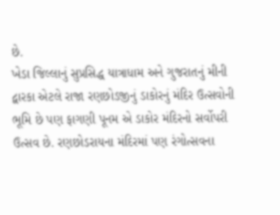છે.
ખેડા જિલ્લાનું સુપ્રસિદ્ધ યાત્રાધામ અને ગુજરાતનું મીની દ્વારકા એટલે રાજા રણછોડજીનું ડાકોરનું મંદિર ઉત્સવોની ભૂમિ છે પણ ફાગણી પૂનમ એ ડાકોર મંદિરનો સર્વોપરી ઉત્સવ છે. રણછોડરાયના મંદિરમાં પણ રંગોત્સવના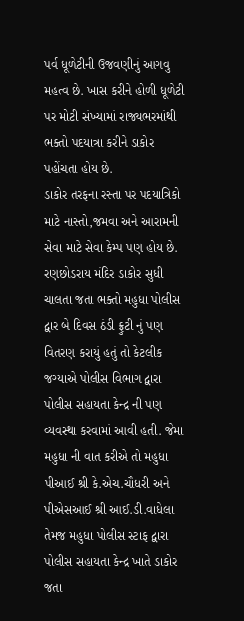પર્વ ધૂળેટીની ઉજવણીનું આગવુ મહત્વ છે. ખાસ કરીને હોળી ધૂળેટી પર મોટી સંખ્યામાં રાજ્યભરમાંથી ભક્તો પદયાત્રા કરીને ડાકોર પહોંચતા હોય છે.
ડાકોર તરફના રસ્તા પર પદયાત્રિકો માટે નાસ્તો,જમવા અને આરામની સેવા માટે સેવા કેમ્પ પણ હોય છે. રણછોડરાય મંદિર ડાકોર સુધી ચાલતા જતા ભક્તો મહુધા પોલીસ દ્વાર બે દિવસ ઠંડી ફ્રુટી નું પણ વિતરણ કરાયું હતું તો કેટલીક જગ્યાએ પોલીસ વિભાગ દ્વારા પોલીસ સહાયતા કેન્દ્ર ની પણ વ્યવસ્થા કરવામાં આવી હતી. જેમા મહુધા ની વાત કરીએ તો મહુધા પીઆઈ શ્રી કે.એચ.ચૌધરી અને પીએસઆઈ શ્રી આઈ.ડી.વાધેલા તેમજ મહુધા પોલીસ સ્ટાફ દ્વારા પોલીસ સહાયતા કેન્દ્ર ખાતે ડાકોર જતા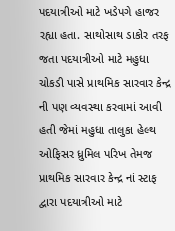પદયાત્રીઓ માટે ખડેપગે હાજર રહ્યા હતા. સાથોસાથ ડાકોર તરફ જતા પદયાત્રીઓ માટે મહુધા ચોકડી પાસે પ્રાથમિક સારવાર કેન્દ્ર ની પણ વ્યવસ્થા કરવામાં આવી હતી જેમાં મહુધા તાલુકા હેલ્થ ઓફિસર ધ્રુમિલ પરિખ તેમજ પ્રાથમિક સારવાર કેન્દ્ર નાં સ્ટાફ દ્વારા પદયાત્રીઓ માટે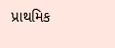પ્રાથમિક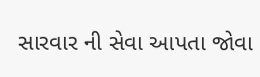સારવાર ની સેવા આપતા જોવા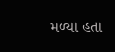મળ્યા હતા